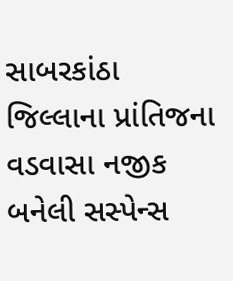સાબરકાંઠા જિલ્લાના પ્રાંતિજના વડવાસા નજીક બનેલી સસ્પેન્સ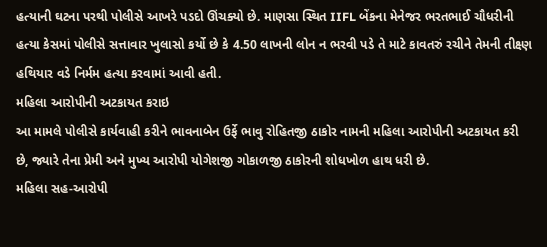હત્યાની ઘટના પરથી પોલીસે આખરે પડદો ઊંચક્યો છે. માણસા સ્થિત IIFL બેંકના મેનેજર ભરતભાઈ ચૌધરીની હત્યા કેસમાં પોલીસે સત્તાવાર ખુલાસો કર્યો છે કે 4.50 લાખની લોન ન ભરવી પડે તે માટે કાવતરું રચીને તેમની તીક્ષ્ણ હથિયાર વડે નિર્મમ હત્યા કરવામાં આવી હતી.
મહિલા આરોપીની અટકાયત કરાઇ
આ મામલે પોલીસે કાર્યવાહી કરીને ભાવનાબેન ઉર્ફે ભાવુ રોહિતજી ઠાકોર નામની મહિલા આરોપીની અટકાયત કરી છે, જ્યારે તેના પ્રેમી અને મુખ્ય આરોપી યોગેશજી ગોકાળજી ઠાકોરની શોધખોળ હાથ ધરી છે.
મહિલા સહ-આરોપી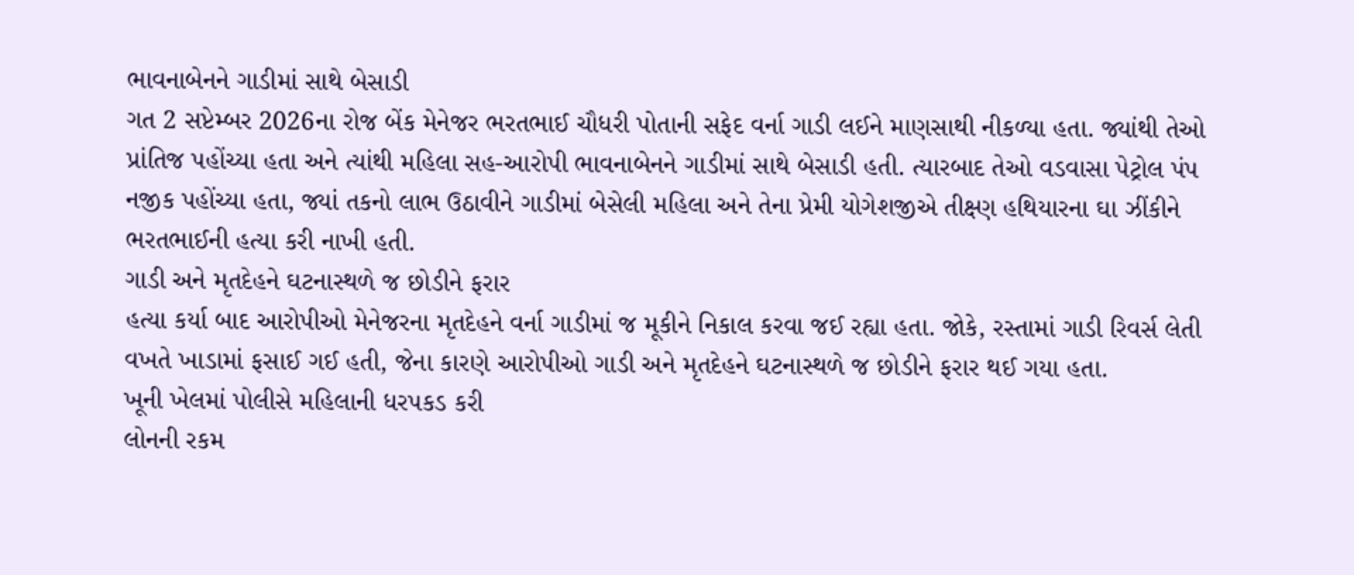ભાવનાબેનને ગાડીમાં સાથે બેસાડી
ગત 2 સપ્ટેમ્બર 2026ના રોજ બેંક મેનેજર ભરતભાઈ ચૌધરી પોતાની સફેદ વર્ના ગાડી લઈને માણસાથી નીકળ્યા હતા. જ્યાંથી તેઓ પ્રાંતિજ પહોંચ્યા હતા અને ત્યાંથી મહિલા સહ-આરોપી ભાવનાબેનને ગાડીમાં સાથે બેસાડી હતી. ત્યારબાદ તેઓ વડવાસા પેટ્રોલ પંપ નજીક પહોંચ્યા હતા, જ્યાં તકનો લાભ ઉઠાવીને ગાડીમાં બેસેલી મહિલા અને તેના પ્રેમી યોગેશજીએ તીક્ષ્ણ હથિયારના ઘા ઝીંકીને ભરતભાઈની હત્યા કરી નાખી હતી.
ગાડી અને મૃતદેહને ઘટનાસ્થળે જ છોડીને ફરાર
હત્યા કર્યા બાદ આરોપીઓ મેનેજરના મૃતદેહને વર્ના ગાડીમાં જ મૂકીને નિકાલ કરવા જઈ રહ્યા હતા. જોકે, રસ્તામાં ગાડી રિવર્સ લેતી વખતે ખાડામાં ફસાઈ ગઈ હતી, જેના કારણે આરોપીઓ ગાડી અને મૃતદેહને ઘટનાસ્થળે જ છોડીને ફરાર થઈ ગયા હતા.
ખૂની ખેલમાં પોલીસે મહિલાની ધરપકડ કરી
લોનની રકમ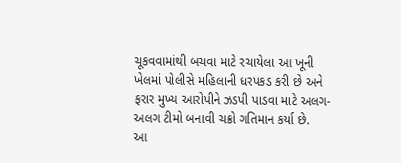ચૂકવવામાંથી બચવા માટે રચાયેલા આ ખૂની ખેલમાં પોલીસે મહિલાની ધરપકડ કરી છે અને ફરાર મુખ્ય આરોપીને ઝડપી પાડવા માટે અલગ-અલગ ટીમો બનાવી ચક્રો ગતિમાન કર્યા છે.
આ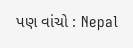પણ વાંચો : Nepal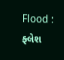Flood : ફ્લેશ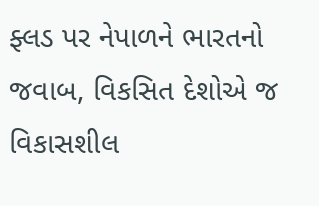ફ્લડ પર નેપાળને ભારતનો જવાબ, વિકસિત દેશોએ જ વિકાસશીલ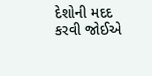દેશોની મદદ કરવી જોઈએ